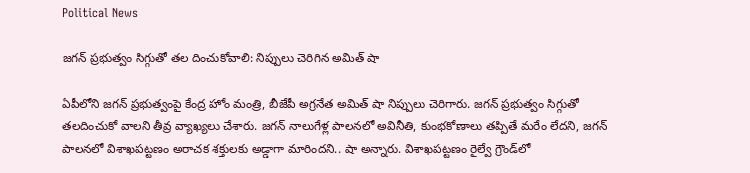Political News

జ‌గ‌న్ ప్ర‌భుత్వం సిగ్గుతో త‌ల దించుకోవాలి: నిప్పులు చెరిగిన అమిత్ షా

ఏపీలోని జ‌గ‌న్ ప్ర‌భుత్వంపై కేంద్ర హోం మంత్రి, బీజేపీ అగ్ర‌నేత అమిత్ షా నిప్పులు చెరిగారు. జ‌గ‌న్ ప్ర‌భుత్వం సిగ్గుతో త‌ల‌దించుకో వాలని తీవ్ర వ్యాఖ్య‌లు చేశారు. జగన్ నాలుగేళ్ల పాలనలో అవినీతి, కుంభకోణాలు తప్పితే మరేం లేదని, జగన్‌ పాలనలో విశాఖపట్టణం అరాచక శక్తులకు అడ్డాగా మారిందని.. షా అన్నారు. విశాఖపట్టణం రైల్వే గ్రౌండ్‌లో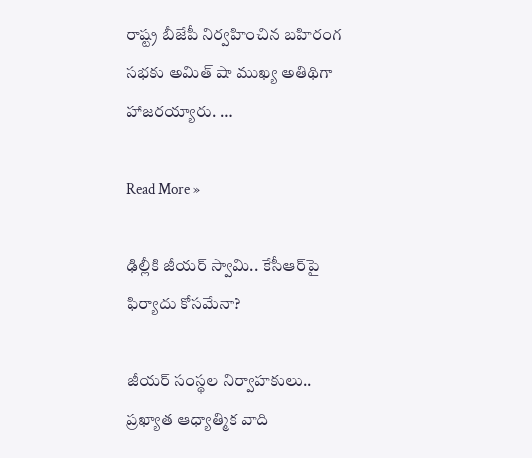రాష్ట్ర బీజేపీ నిర్వ‌హించిన బహిరంగ సభకు అమిత్‌ షా ముఖ్య అతిథిగా హాజరయ్యారు. …

Read More »

ఢిల్లీకి జీయ‌ర్ స్వామి.. కేసీఆర్‌పై ఫిర్యాదు కోస‌మేనా?

జీయ‌ర్ సంస్థ‌ల నిర్వాహ‌కులు.. ప్ర‌ఖ్యాత ఆధ్యాత్మిక వాది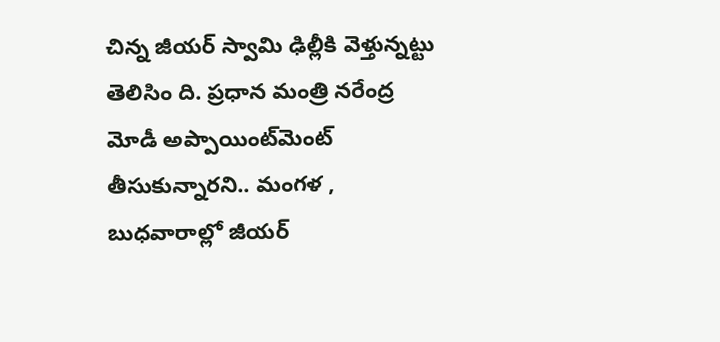చిన్న జీయ‌ర్ స్వామి ఢిల్లీకి వెళ్తున్న‌ట్టు తెలిసిం ది. ప్ర‌ధాన మంత్రి న‌రేంద్ర మోడీ అప్పాయింట్‌మెంట్ తీసుకున్నార‌ని.. మంగ‌ళ , బుధ‌వారాల్లో జీయ‌ర్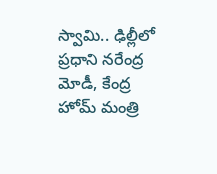స్వామి.. ఢిల్లీలో ప్ర‌ధాని న‌రేంద్ర మోడీ, కేంద్ర హోమ్ మంత్రి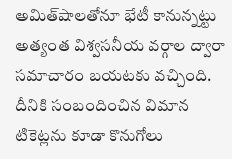అమిత్‌షాల‌తోనూ భేటీ కానున్న‌ట్టు అత్యంత విశ్వ‌స‌నీయ వ‌ర్గాల ద్వారా స‌మాచారం బ‌య‌ట‌కు వ‌చ్చింది. దీనికి సంబందించిన విమాన టికెట్ల‌ను కూడా కొనుగోలు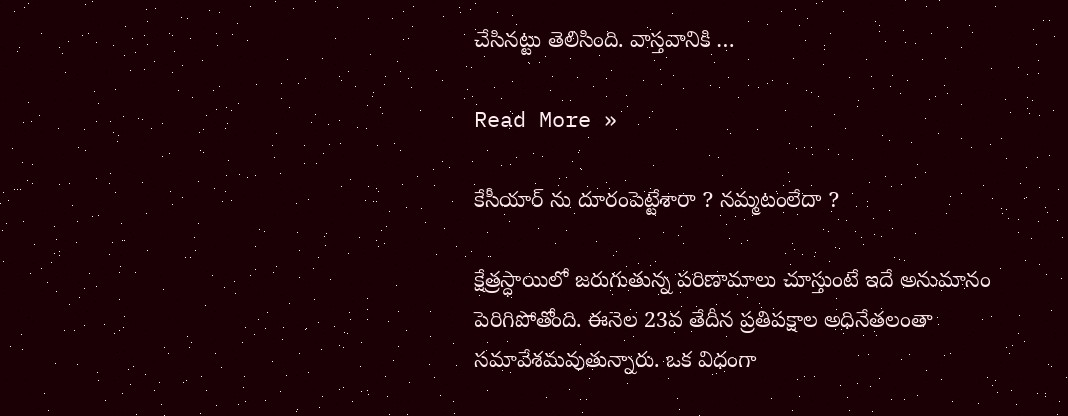చేసిన‌ట్టు తెలిసింది. వాస్త‌వానికి …

Read More »

కేసీయార్ ను దూరంపెట్టేశారా ? నమ్మటంలేదా ?

క్షేత్రస్ధాయిలో జరుగుతున్న పరిణామాలు చూస్తుంటే ఇదే అనుమానం పెరిగిపోతోంది. ఈనెల 23వ తేదీన ప్రతిపక్షాల అధినేతలంతా సమావేశమవుతున్నారు. ఒక విధంగా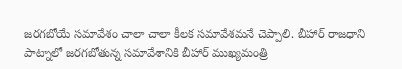జరగబోయే సమావేశం చాలా చాలా కీలక సమావేశమనే చెప్పాలి. బీహార్ రాజధాని పాట్నాలో జరగబోతున్న సమావేశానికి బీహార్ ముఖ్యమంత్రి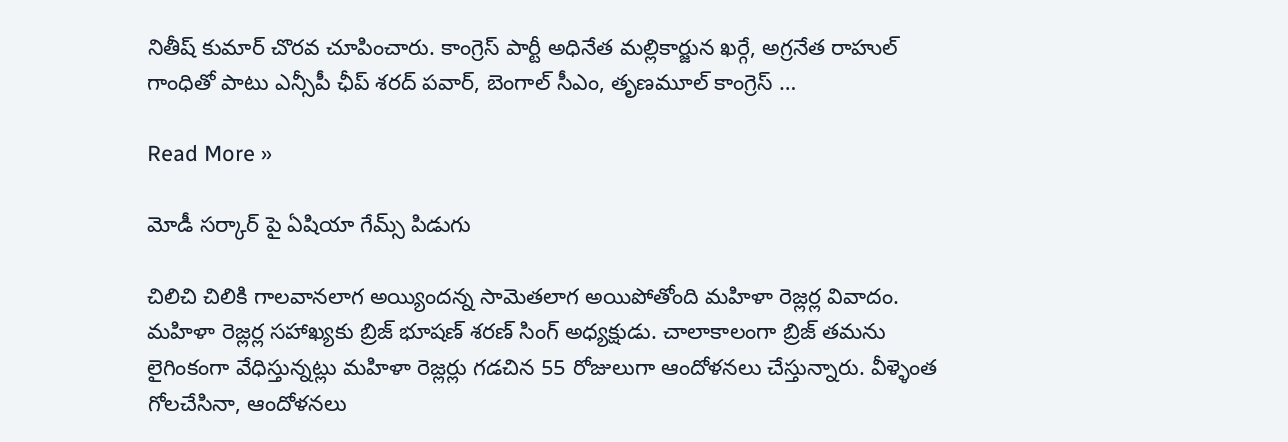నితీష్ కుమార్ చొరవ చూపించారు. కాంగ్రెస్ పార్టీ అధినేత మల్లికార్జున ఖర్గే, అగ్రనేత రాహుల్ గాంధితో పాటు ఎన్సీపీ ఛీప్ శరద్ పవార్, బెంగాల్ సీఎం, తృణమూల్ కాంగ్రెస్ …

Read More »

మోడీ సర్కార్ పై ఏషియా గేమ్స్ పిడుగు

చిలిచి చిలికి గాలవానలాగ అయ్యిందన్న సామెతలాగ అయిపోతోంది మహిళా రెజ్లర్ల వివాదం. మహిళా రెజ్లర్ల సహాఖ్యకు బ్రిజ్ భూషణ్ శరణ్ సింగ్ అధ్యక్షుడు. చాలాకాలంగా బ్రిజ్ తమను లైగింకంగా వేధిస్తున్నట్లు మహిళా రెజ్లర్లు గడచిన 55 రోజులుగా ఆందోళనలు చేస్తున్నారు. వీళ్ళెంత గోలచేసినా, ఆందోళనలు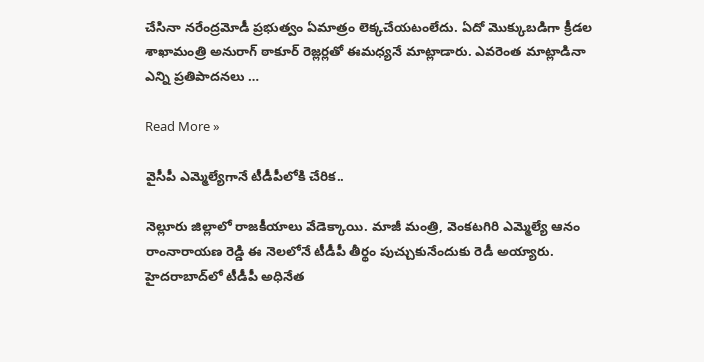చేసినా నరేంద్రమోడీ ప్రభుత్వం ఏమాత్రం లెక్కచేయటంలేదు. ఏదో మొక్కుబడిగా క్రీడల శాఖామంత్రి అనురాగ్ ఠాకూర్ రెజ్లర్లతో ఈమధ్యనే మాట్లాడారు. ఎవరెంత మాట్లాడినా ఎన్ని ప్రతిపాదనలు …

Read More »

వైసీపీ ఎమ్మెల్యేగానే టీడీపీలోకి చేరిక‌..

నెల్లూరు జిల్లాలో రాజకీయాలు వేడెక్కాయి. మాజీ మంత్రి, వెంకటగిరి ఎమ్మెల్యే ఆనం రాంనారాయణ రెడ్డి ఈ నెల‌లోనే టీడీపీ తీర్థం పుచ్చుకునేందుకు రెడీ అయ్యారు. హైదరాబాద్‌లో టీడీపీ అధినేత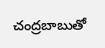చంద్రబాబుతో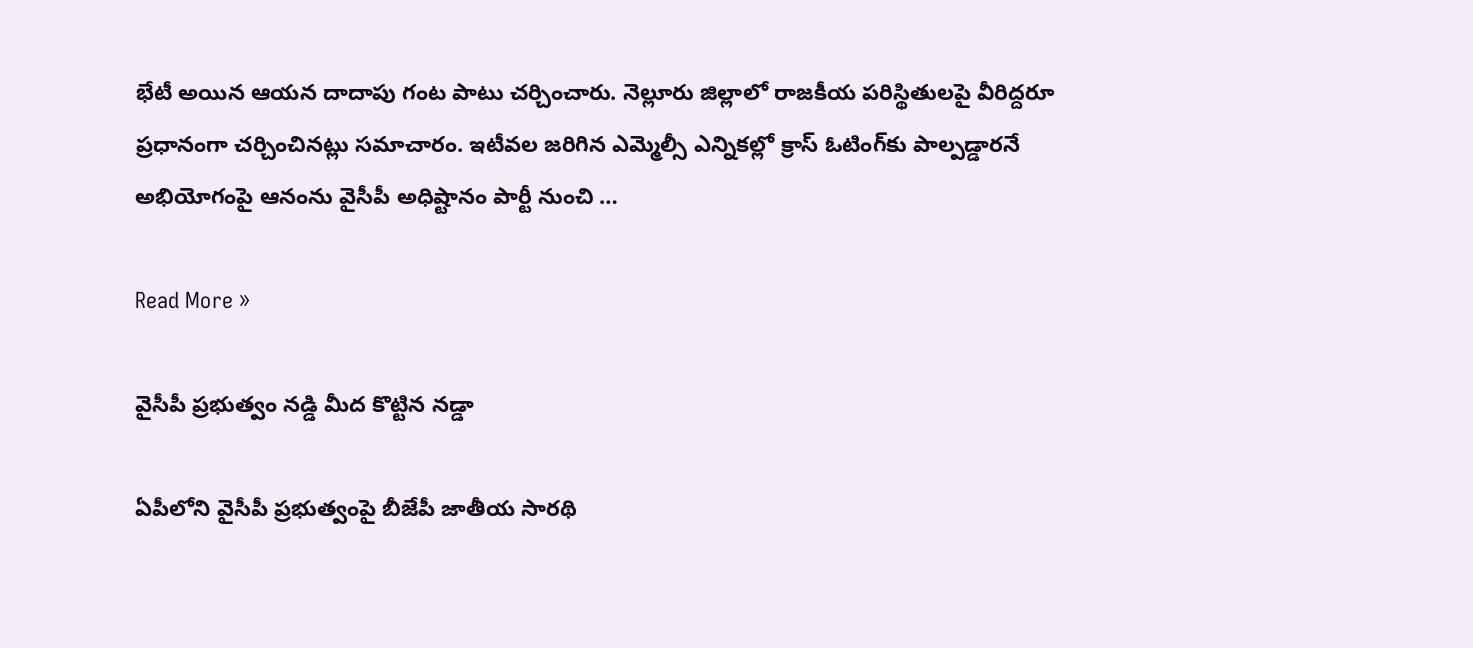భేటీ అయిన ఆయ‌న దాదాపు గంట పాటు చ‌ర్చించారు. నెల్లూరు జిల్లాలో రాజకీయ పరిస్థితులపై వీరిద్దరూ ప్రధానంగా చర్చించినట్లు సమాచారం. ఇటీవల జరిగిన ఎమ్మెల్సీ ఎన్నికల్లో క్రాస్ ఓటింగ్‌కు పాల్పడ్డారనే అభియోగంపై ఆనంను వైసీపీ అధిష్టానం పార్టీ నుంచి …

Read More »

వైసీపీ ప్ర‌భుత్వం నడ్డి మీద కొట్టిన న‌డ్డా

ఏపీలోని వైసీపీ ప్ర‌భుత్వంపై బీజేపీ జాతీయ సార‌థి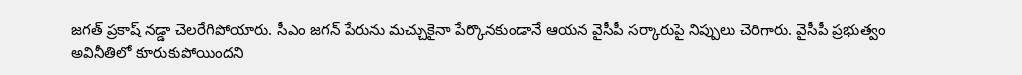జ‌గ‌త్ ప్ర‌కాష్ న‌డ్డా చెల‌రేగిపోయారు. సీఎం జ‌గ‌న్ పేరును మ‌చ్చుకైనా పేర్కొన‌కుండానే ఆయ‌న వైసీపీ స‌ర్కారుపై నిప్పులు చెరిగారు. వైసీపీ ప్రభుత్వం అవినీతిలో కూరుకుపోయిందని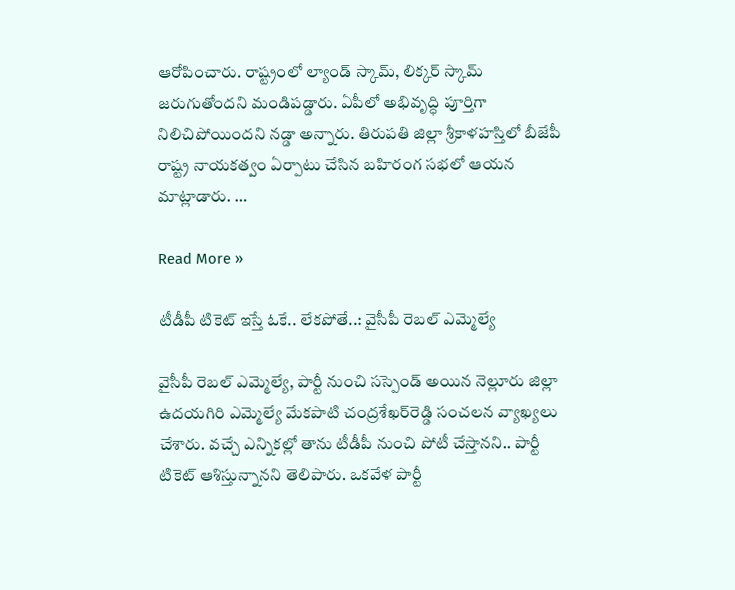ఆరోపించారు. రాష్ట్రంలో ల్యాండ్‌ స్కామ్‌, లిక్కర్‌ స్కామ్‌ జరుగుతోందని మండిపడ్డారు. ఏపీలో అభివృద్ధి పూర్తిగా నిలిచిపోయిందని న‌డ్డా అన్నారు. తిరుప‌తి జిల్లా శ్రీకాళహస్తిలో బీజేపీ రాష్ట్ర నాయ‌కత్వం ఏర్పాటు చేసిన బహిరంగ సభలో ఆయన మాట్లాడారు. …

Read More »

టీడీపీ టికెట్ ఇస్తే ఓకే.. లేక‌పోతే..: వైసీపీ రెబ‌ల్ ఎమ్మెల్యే

వైసీపీ రెబ‌ల్ ఎమ్మెల్యే, పార్టీ నుంచి స‌స్పెండ్ అయిన నెల్లూరు జిల్లా ఉద‌య‌గిరి ఎమ్మెల్యే మేక‌పాటి చంద్ర‌శేఖ‌ర్‌రెడ్డి సంచ‌ల‌న వ్యాఖ్య‌లు చేశారు. వ‌చ్చే ఎన్నిక‌ల్లో తాను టీడీపీ నుంచి పోటీ చేస్తాన‌ని.. పార్టీ టికెట్ ఆశిస్తున్నాన‌ని తెలిపారు. ఒక‌వేళ పార్టీ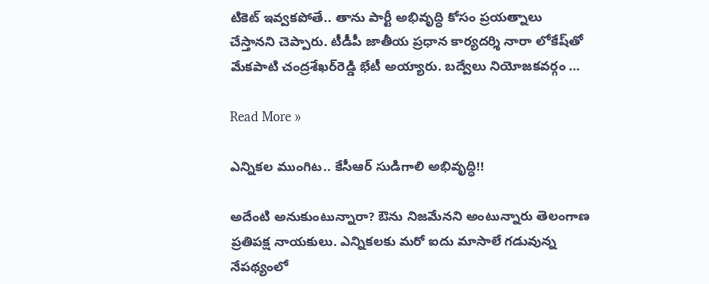టికెట్ ఇవ్వ‌క‌పోతే.. తాను పార్టీ అభివృద్ధి కోసం ప్ర‌య‌త్నాలు చేస్తాన‌ని చెప్పారు. టీడీపీ జాతీయ ప్రధాన కార్యదర్శి నారా లోకేష్‌తో మేకపాటి చంద్రశేఖర్‌రెడ్డి భేటీ అయ్యారు. బద్వేలు నియోజకవర్గం …

Read More »

ఎన్నిక‌ల ముంగిట‌.. కేసీఆర్ సుడిగాలి అభివృద్ధి!!

అదేంటి అనుకుంటున్నారా? ఔను నిజ‌మేన‌ని అంటున్నారు తెలంగాణ ప్ర‌తిప‌క్ష నాయ‌కులు. ఎన్నిక‌ల‌కు మ‌రో ఐదు మాసాలే గ‌డువున్న నేప‌థ్యంలో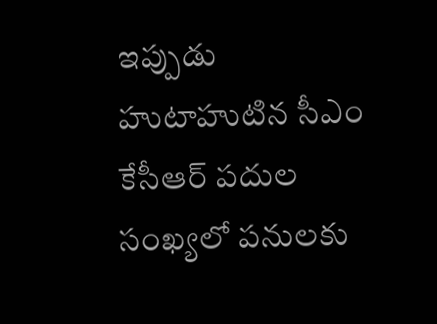ఇప్పుడు హుటాహుటిన సీఎం కేసీఆర్ ప‌దుల సంఖ్య‌లో ప‌నుల‌కు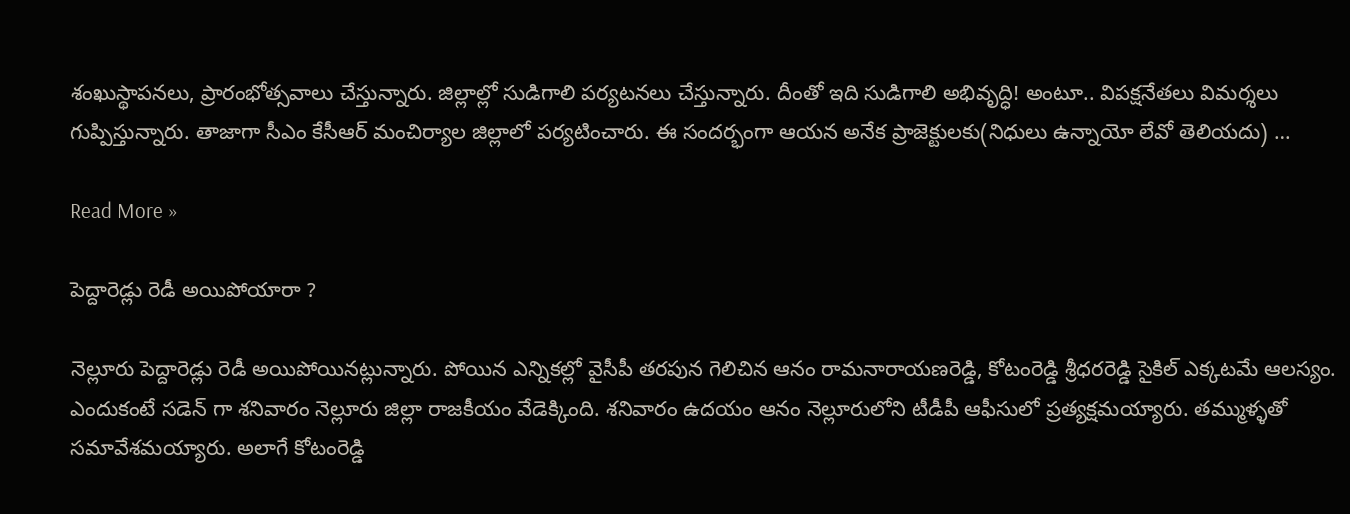శంఖుస్థాప‌న‌లు, ప్రారంభోత్స‌వాలు చేస్తున్నారు. జిల్లాల్లో సుడిగాలి ప‌ర్య‌ట‌న‌లు చేస్తున్నారు. దీంతో ఇది సుడిగాలి అభివృద్ధి! అంటూ.. విప‌క్ష‌నేత‌లు విమ‌ర్శ‌లు గుప్పిస్తున్నారు. తాజాగా సీఎం కేసీఆర్ మంచిర్యాల జిల్లాలో ప‌ర్య‌టించారు. ఈ సంద‌ర్భంగా ఆయ‌న అనేక ప్రాజెక్టుల‌కు(నిధులు ఉన్నాయో లేవో తెలియ‌దు) …

Read More »

పెద్దారెడ్లు రెడీ అయిపోయారా ?

నెల్లూరు పెద్దారెడ్లు రెడీ అయిపోయినట్లున్నారు. పోయిన ఎన్నికల్లో వైసీపీ తరపున గెలిచిన ఆనం రామనారాయణరెడ్డి, కోటంరెడ్డి శ్రీధరరెడ్డి సైకిల్ ఎక్కటమే ఆలస్యం. ఎందుకంటే సడెన్ గా శనివారం నెల్లూరు జిల్లా రాజకీయం వేడెక్కింది. శనివారం ఉదయం ఆనం నెల్లూరులోని టీడీపీ ఆఫీసులో ప్రత్యక్షమయ్యారు. తమ్ముళ్ళతో సమావేశమయ్యారు. అలాగే కోటంరెడ్డి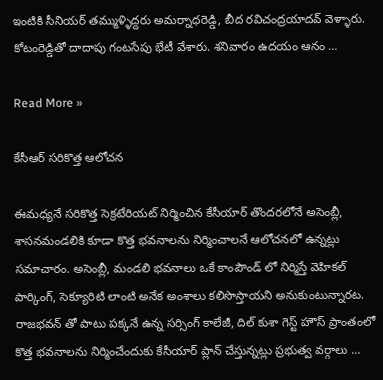ఇంటికి సీనియర్ తమ్ముళ్ళిద్దరు అమర్నాధరెడ్డి, బీద రవిచంద్రయాదవ్ వెళ్ళారు. కోటంరెడ్డితో దాదాపు గంటసేపు భేటీ వేశారు. శనివారం ఉదయం ఆనం …

Read More »

కేసీఆర్ సరికొత్త ఆలోచన

ఈమధ్యనే సరికొత్త సెక్రటేరియట్ నిర్మించిన కేసీయార్ తొందరలోనే అసెంబ్లీ, శాసనమండలికి కూడా కొత్త భవనాలను నిర్మించాలనే ఆలోచనలో ఉన్నట్లు సమాచారం. అసెంబ్లీ, మండలి భవనాలు ఒకే కాంపౌండ్ లో నిర్మిస్తే వెహికల్ పార్కింగ్, సెక్యూరిటి లాంటి అనేక అంశాలు కలిసొస్తాయని అనుకుంటున్నారట. రాజభవన్ తో పాటు పక్కనే ఉన్న సర్సింగ్ కాలేజీ, దిల్ కుశా గెస్ట్ హౌస్ ప్రాంతంలో కొత్త భవనాలను నిర్మించేందుకు కేసీయార్ ప్లాన్ చేస్తున్నట్లు ప్రభుత్వ వర్గాలు …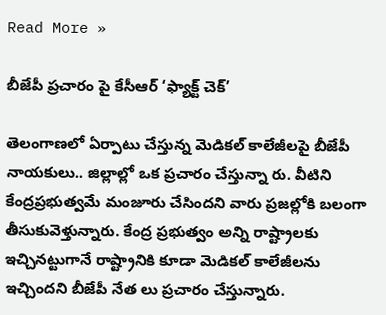Read More »

బీజేపీ ప్రచారం పై కేసీఆర్ ‘ఫ్యాక్ట్ చెక్‌’

తెలంగాణ‌లో ఏర్పాటు చేస్తున్న మెడిక‌ల్ కాలేజీల‌పై బీజేపీ నాయ‌కులు.. జిల్లాల్లో ఒక ప్ర‌చారం చేస్తున్నా రు. వీటిని కేంద్ర‌ప్ర‌భుత్వ‌మే మంజూరు చేసింద‌ని వారు ప్ర‌జ‌ల్లోకి బ‌లంగా తీసుకువెళ్తున్నారు. కేంద్ర ప్ర‌భుత్వం అన్ని రాష్ట్రాల‌కు ఇచ్చిన‌ట్టుగానే రాష్ట్రానికి కూడా మెడిక‌ల్ కాలేజీల‌ను ఇచ్చింద‌ని బీజేపీ నేత లు ప్ర‌చారం చేస్తున్నారు.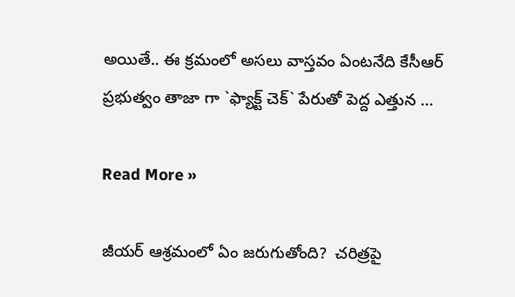అయితే.. ఈ క్ర‌మంలో అస‌లు వాస్త‌వం ఏంట‌నేది కేసీఆర్ ప్ర‌భుత్వం తాజా గా `ఫ్యాక్ట్ చెక్‌` పేరుతో పెద్ద ఎత్తున …

Read More »

జీయ‌ర్ ఆశ్ర‌మంలో ఏం జ‌రుగుతోంది?  చ‌రిత్ర‌పై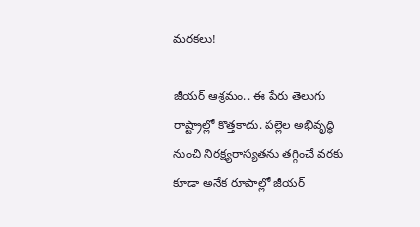మ‌ర‌క‌లు!

జీయ‌ర్ ఆశ్ర‌మం.. ఈ పేరు తెలుగు రాష్ట్రాల్లో కొత్త‌కాదు. ప‌ల్లెల అభివృద్ధి నుంచి నిర‌క్ష్య‌రాస్య‌త‌ను త‌గ్గించే వ‌ర‌కు కూడా అనేక రూపాల్లో జీయ‌ర్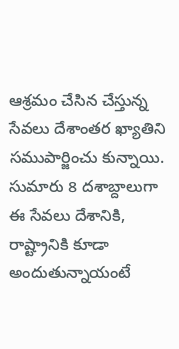ఆశ్ర‌మం చేసిన చేస్తున్న సేవ‌లు దేశాంతర ఖ్యాతిని స‌ముపార్జించు కున్నాయి. సుమారు 8 ద‌శాబ్దాలుగా ఈ సేవ‌లు దేశానికి, రాష్ట్రానికి కూడా అందుతున్నాయంటే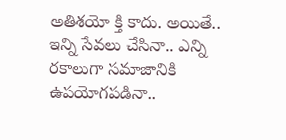అతిశ‌యో క్తి కాదు. అయితే.. ఇన్ని సేవ‌లు చేసినా.. ఎన్ని ర‌కాలుగా స‌మాజానికి ఉప‌యోగప‌డినా..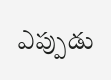ఎప్పుడు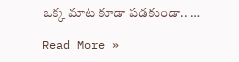ఒక్క మాట కూడా ప‌డ‌కుండా.. …

Read More »